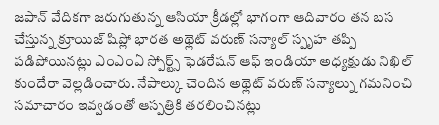జపాన్ వేదికగా జరుగుతున్న ఆసియా క్రీడల్లో భాగంగా ఆదివారం తన బస చేస్తున్న క్రూయిజ్ షిప్లో భారత అథ్లెట్ వరుణ్ సన్యాల్ స్పృహ తప్పి పడిపోయినట్లు ఎంఎంఏ స్పోర్ట్స్ ఫెడరేషన్ ఆఫ్ ఇండియా అధ్యక్షుడు నిఖిల్ కుందేరా వెల్లడించారు. నేపాల్కు చెందిన అథ్లెట్ వరుణ్ సన్యాల్ను గమనించి సమాచారం ఇవ్వడంతో ఆస్పత్రికి తరలించినట్లు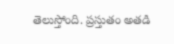తెలుస్తోంది. ప్రస్తుతం అతడి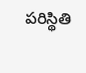పరిస్థితి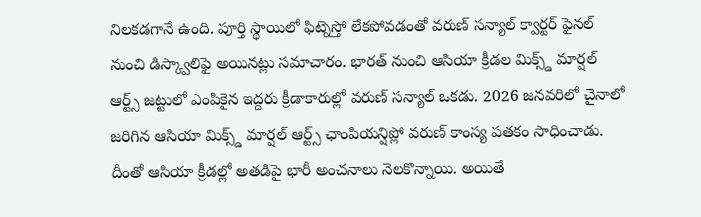నిలకడగానే ఉంది. పూర్తి స్థాయిలో ఫిట్నెస్తో లేకపోవడంతో వరుణ్ సన్యాల్ క్వార్టర్ ఫైనల్ నుంచి డిస్క్వాలిఫై అయినట్లు సమాచారం. భారత్ నుంచి ఆసియా క్రీడల మిక్స్డ్ మార్షల్ ఆర్ట్స్ జట్టులో ఎంపికైన ఇద్దరు క్రీడాకారుల్లో వరుణ్ సన్యాల్ ఒకడు. 2026 జనవరిలో చైనాలో జరిగిన ఆసియా మిక్స్డ్ మార్షల్ ఆర్ట్స్ ఛాంపియన్షిప్లో వరుణ్ కాంస్య పతకం సాధించాడు. దీంతో ఆసియా క్రీడల్లో అతడిపై భారీ అంచనాలు నెలకొన్నాయి. అయితే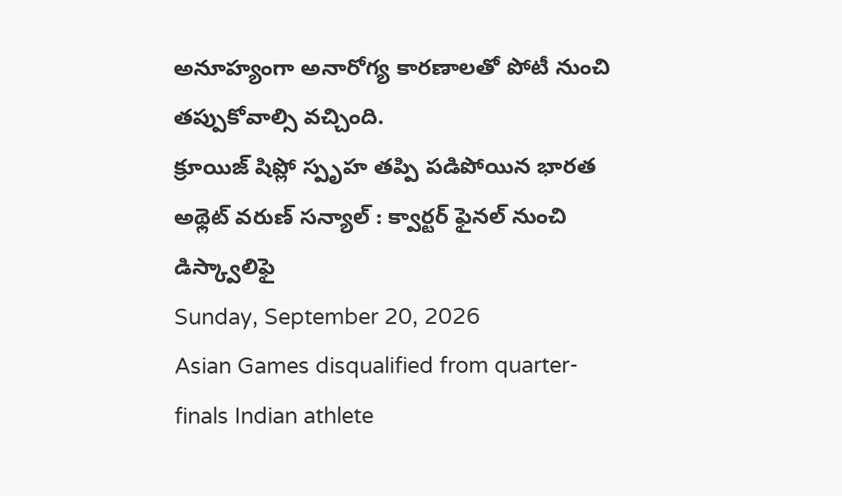అనూహ్యంగా అనారోగ్య కారణాలతో పోటీ నుంచి తప్పుకోవాల్సి వచ్చింది.
క్రూయిజ్ షిప్లో స్పృహ తప్పి పడిపోయిన భారత అథ్లెట్ వరుణ్ సన్యాల్ : క్వార్టర్ ఫైనల్ నుంచి డిస్క్వాలిఫై
Sunday, September 20, 2026
Asian Games disqualified from quarter-finals Indian athlete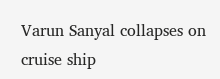Varun Sanyal collapses on cruise ship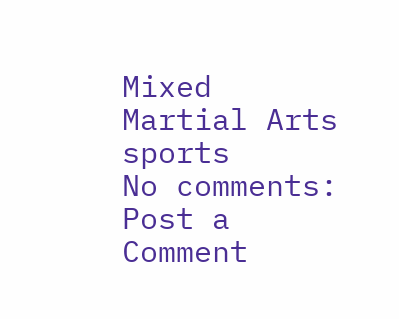Mixed Martial Arts sports
No comments:
Post a Comment